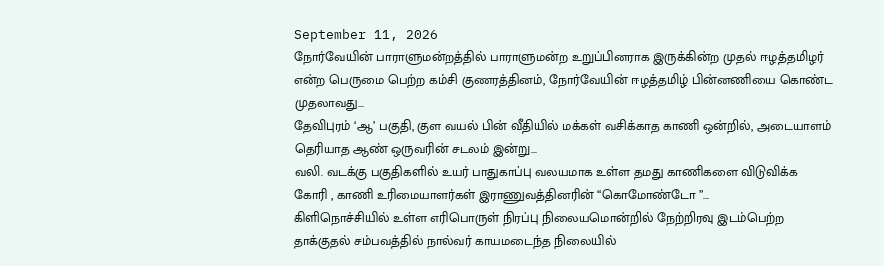September 11, 2026
நோர்வேயின் பாராளுமன்றத்தில் பாராளுமன்ற உறுப்பினராக இருக்கின்ற முதல் ஈழத்தமிழர் என்ற பெருமை பெற்ற கம்சி குணரத்தினம், நோர்வேயின் ஈழத்தமிழ் பின்னணியை கொண்ட முதலாவது...
தேவிபுரம் ‘ஆ’ பகுதி, குள வயல் பின் வீதியில் மக்கள் வசிக்காத காணி ஒன்றில், அடையாளம் தெரியாத ஆண் ஒருவரின் சடலம் இன்று...
வலி. வடக்கு பகுதிகளில் உயர் பாதுகாப்பு வலயமாக உள்ள தமது காணிகளை விடுவிக்க கோரி , காணி உரிமையாளர்கள் இராணுவத்தினரின் “கொமோண்டோ ”...
கிளிநொச்சியில் உள்ள எரிபொருள் நிரப்பு நிலையமொன்றில் நேற்றிரவு இடம்பெற்ற தாக்குதல் சம்பவத்தில் நால்வர் காயமடைந்த நிலையில்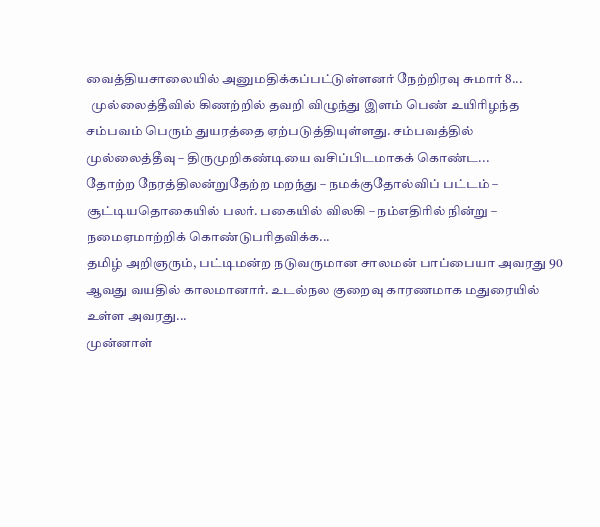வைத்தியசாலையில் அனுமதிக்கப்பட்டுள்ளனர் நேற்றிரவு சுமார் 8...
  முல்லைத்தீவில் கிணற்றில் தவறி விழுந்து இளம் பெண் உயிரிழந்த சம்பவம் பெரும் துயரத்தை ஏற்படுத்தியுள்ளது. சம்பவத்தில் முல்லைத்தீவு – திருமுறிகண்டியை வசிப்பிடமாகக் கொண்ட...
தோற்ற நேரத்திலன்றுதேற்ற மறந்து – நமக்குதோல்விப் பட்டம் – சூட்டியதொகையில் பலர். பகையில் விலகி – நம்எதிரில் நின்று – நமைஏமாற்றிக் கொண்டுபரிதவிக்க...
தமிழ் அறிஞரும், பட்டிமன்ற நடுவருமான சாலமன் பாப்பையா அவரது 90 ஆவது வயதில் காலமானார். உடல்நல குறைவு காரணமாக மதுரையில் உள்ள அவரது...
முன்னாள்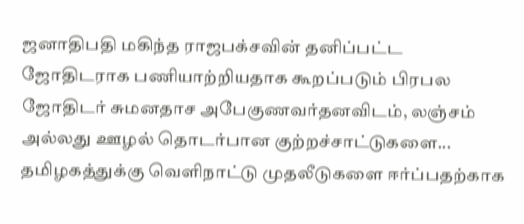ஜனாதிபதி மகிந்த ராஜபக்சவின் தனிப்பட்ட ஜோதிடராக பணியாற்றியதாக கூறப்படும் பிரபல ஜோதிடர் சுமனதாச அபேகுணவர்தனவிடம், லஞ்சம் அல்லது ஊழல் தொடர்பான குற்றச்சாட்டுகளை...
தமிழகத்துக்கு வெளிநாட்டு முதலீடுகளை ஈர்ப்பதற்காக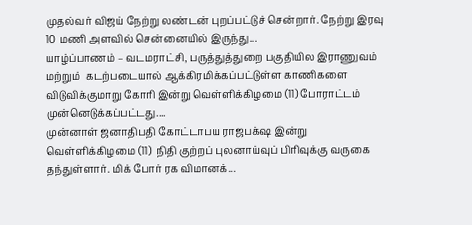முதல்வர் விஜய் நேற்று லண்டன் புறப்பட்டுச் சென்றார். நேற்று இரவு 10 மணி அளவில் சென்னையில் இருந்து...
யாழ்ப்பாணம் – வடமராட்சி, பருத்துத்துறை பகுதியில இராணுவம் மற்றும்  கடற்படையால் ஆக்கிரமிக்கப்பட்டுள்ள காணிகளை விடுவிக்குமாறு கோரி இன்று வெள்ளிக்கிழமை (11) போராட்டம் முன்னெடுக்கப்பட்டது....
முன்னாள் ஜனாதிபதி கோட்டாபய ராஜபக்‌ஷ இன்று வெள்ளிக்கிழமை (11)  நிதி குற்றப் புலனாய்வுப் பிரிவுக்கு வருகை தந்துள்ளார். மிக் போர் ரக விமானக்...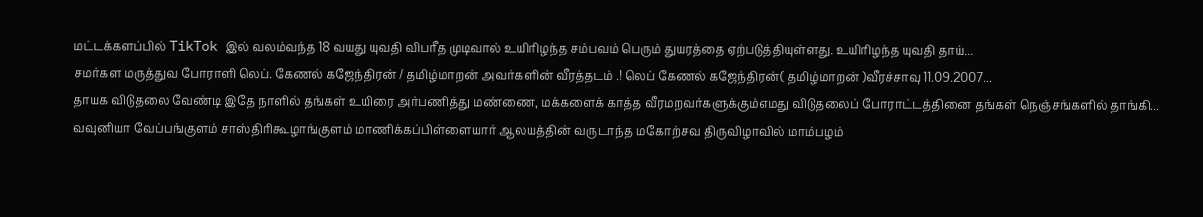மட்டக்களப்பில் TikTok இல் வலம்வந்த 18 வயது யுவதி விபரீத முடிவால் உயிரிழந்த சம்பவம் பெரும் துயரத்தை ஏற்படுத்தியுள்ளது. உயிரிழந்த யுவதி தாய்...
சமர்கள மருத்துவ போராளி லெப். கேணல் கஜேந்திரன் / தமிழ்மாறன் அவர்களின் வீரத்தடம் .! லெப் கேணல் கஜேந்திரன்( தமிழ்மாறன் )வீரச்சாவு 11.09.2007...
தாயக விடுதலை வேண்டி இதே நாளில் தங்கள் உயிரை அர்பணித்து மண்ணை, மக்களைக் காத்த வீரமறவர்களுக்கும்எமது விடுதலைப் போராட்டத்தினை தங்கள் நெஞ்சங்களில் தாங்கி...
வவுனியா வேப்பங்குளம் சாஸ்திரிகூழாங்குளம் மாணிக்கப்பிள்ளையார் ஆலயத்தின் வருடாந்த மகோற்சவ திருவிழாவில் மாம்பழம்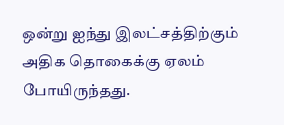ஒன்று ஐந்து இலட்சத்திற்கும் அதிக தொகைக்கு ஏலம் போயிருந்தது.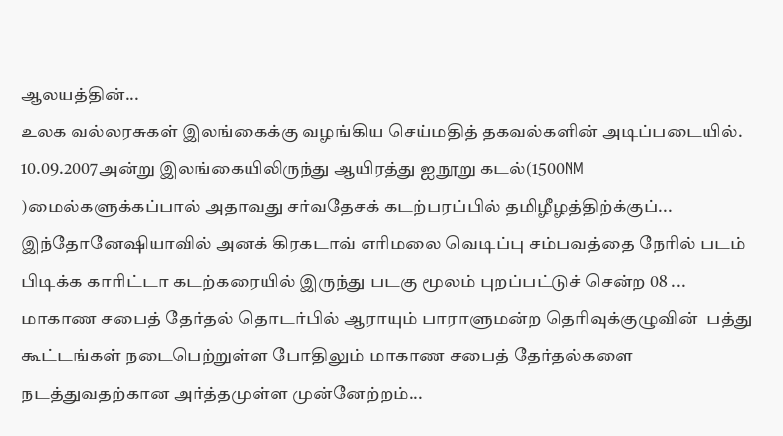ஆலயத்தின்...
உலக வல்லரசுகள் இலங்கைக்கு வழங்கிய செய்மதித் தகவல்களின் அடிப்படையில். 10.09.2007அன்று இலங்கையிலிருந்து ஆயிரத்து ஐநூறு கடல்(1500NM )மைல்களுக்கப்பால் அதாவது சர்வதேசக் கடற்பரப்பில் தமிழீழத்திற்க்குப்...
இந்தோனேஷியாவில் அனக் கிரகடாவ் எரிமலை வெடிப்பு சம்பவத்தை நேரில் படம் பிடிக்க காரிட்டா கடற்கரையில் இருந்து படகு மூலம் புறப்பட்டுச் சென்ற 08 ...
மாகாண சபைத் தேர்தல் தொடர்பில் ஆராயும் பாராளுமன்ற தெரிவுக்குழுவின்  பத்து கூட்டங்கள் நடைபெற்றுள்ள போதிலும் மாகாண சபைத் தேர்தல்களை நடத்துவதற்கான அர்த்தமுள்ள முன்னேற்றம்...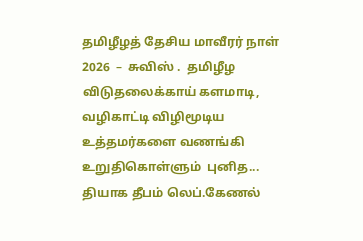தமிழீழத் தேசிய மாவீரர் நாள் 2026  –  சுவிஸ் .  தமிழீழ விடுதலைக்காய் களமாடி, வழிகாட்டி விழிமூடிய உத்தமர்களை வணங்கி உறுதிகொள்ளும்  புனித...
தியாக தீபம் லெப்.கேணல்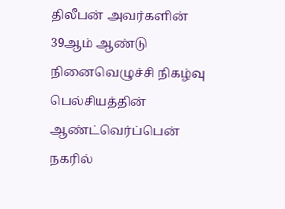திலீபன் அவர்களின் 39ஆம் ஆண்டு நினைவெழுச்சி நிகழ்வு பெல்சியத்தின் ஆண்ட்வெர்ப்பென் நகரில்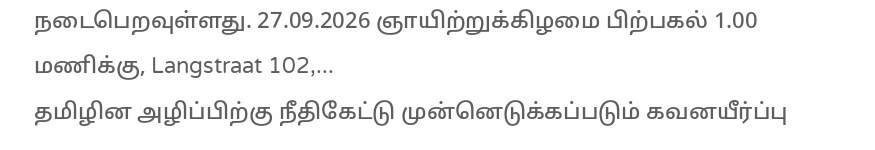நடைபெறவுள்ளது. 27.09.2026 ஞாயிற்றுக்கிழமை பிற்பகல் 1.00 மணிக்கு, Langstraat 102,...
தமிழின அழிப்பிற்கு நீதிகேட்டு முன்னெடுக்கப்படும் கவனயீர்ப்பு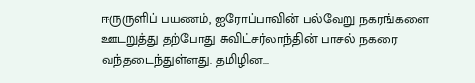ஈருருளிப் பயணம், ஐரோப்பாவின் பல்வேறு நகரங்களை ஊடறுத்து தற்போது சுவிட்சர்லாந்தின் பாசல் நகரை வந்தடைந்துள்ளது. தமிழின...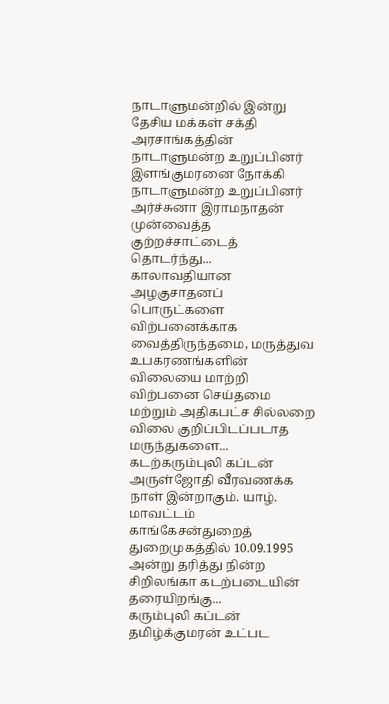நாடாளுமன்றில் இன்று தேசிய மக்கள் சக்தி அரசாங்கத்தின் நாடாளுமன்ற உறுப்பினர் இளங்குமரனை நோக்கி நாடாளுமன்ற உறுப்பினர் அர்ச்சுனா இராமநாதன் முன்வைத்த குற்றச்சாட்டைத் தொடர்ந்து...
காலாவதியான அழகுசாதனப் பொருட்களை விற்பனைக்காக வைத்திருந்தமை, மருத்துவ உபகரணங்களின் விலையை மாற்றி விற்பனை செய்தமை மற்றும் அதிகபட்ச சில்லறை விலை குறிப்பிடப்படாத மருந்துகளை...
கடற்கரும்புலி கப்டன் அருள்ஜோதி வீரவணக்க நாள் இன்றாகும். யாழ். மாவட்டம் காங்கேசன்துறைத் துறைமுகத்தில் 10.09.1995 அன்று தரித்து நின்ற சிறிலங்கா கடற்படையின் தரையிறங்கு...
கரும்புலி கப்டன் தமிழ்க்குமரன் உட்பட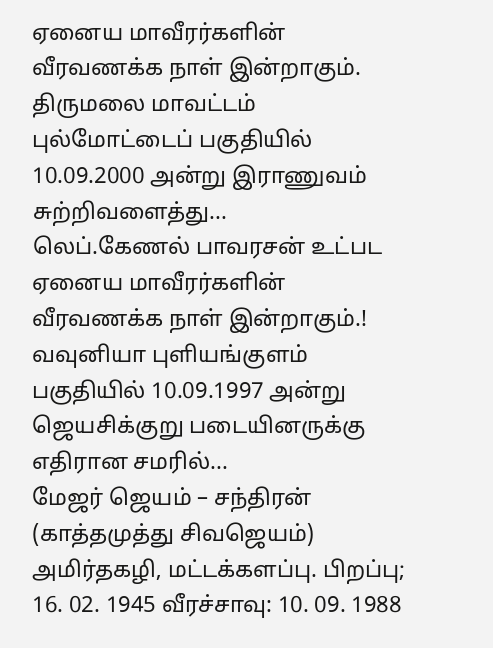ஏனைய மாவீரர்களின் வீரவணக்க நாள் இன்றாகும். திருமலை மாவட்டம் புல்மோட்டைப் பகுதியில் 10.09.2000 அன்று இராணுவம் சுற்றிவளைத்து...
லெப்.கேணல் பாவரசன் உட்பட ஏனைய மாவீரர்களின் வீரவணக்க நாள் இன்றாகும்.! வவுனியா புளியங்குளம் பகுதியில் 10.09.1997 அன்று ஜெயசிக்குறு படையினருக்கு எதிரான சமரில்...
மேஜர் ஜெயம் – சந்திரன் (காத்தமுத்து சிவஜெயம்)  அமிர்தகழி, மட்டக்களப்பு. பிறப்பு; 16. 02. 1945 வீரச்சாவு: 10. 09. 1988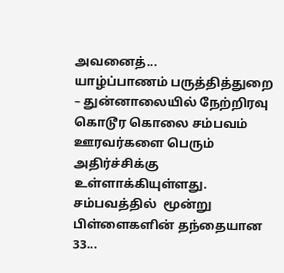அவனைத்...
யாழ்ப்பாணம் பருத்தித்துறை – துன்னாலையில் நேற்றிரவு கொடூர கொலை சம்பவம் ஊரவர்களை பெரும் அதிர்ச்சிக்கு உள்ளாக்கியுள்ளது.  சம்பவத்தில்  மூன்று பிள்ளைகளின் தந்தையான 33...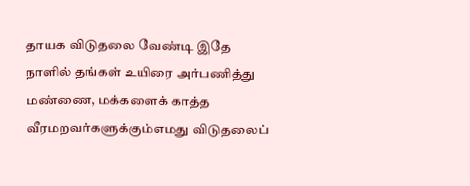தாயக விடுதலை வேண்டி இதே நாளில் தங்கள் உயிரை அர்பணித்து மண்ணை, மக்களைக் காத்த வீரமறவர்களுக்கும்எமது விடுதலைப்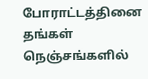போராட்டத்தினை தங்கள் நெஞ்சங்களில்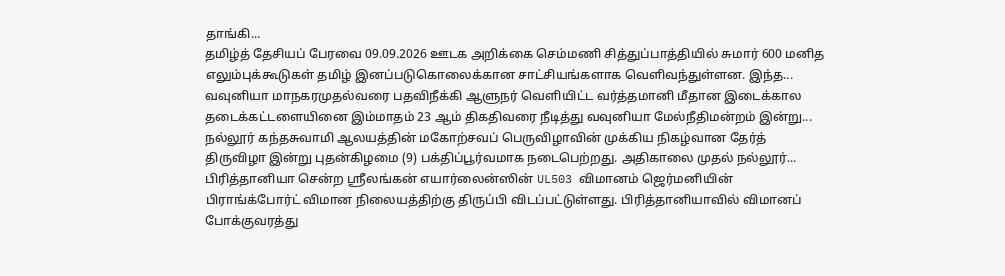தாங்கி...
தமிழ்த் தேசியப் பேரவை 09.09.2026 ஊடக அறிக்கை செம்மணி சித்துப்பாத்தியில் சுமார் 600 மனித எலும்புக்கூடுகள் தமிழ் இனப்படுகொலைக்கான சாட்சியங்களாக வெளிவந்துள்ளன. இந்த...
வவுனியா மாநகரமுதல்வரை பதவிநீக்கி ஆளுநர் வெளியிட்ட வர்த்தமானி மீதான இடைக்கால தடைக்கட்டளையினை இம்மாதம் 23 ஆம் திகதிவரை நீடித்து வவுனியா மேல்நீதிமன்றம் இன்று...
நல்லூர் கந்தசுவாமி ஆலயத்தின் மகோற்சவப் பெருவிழாவின் முக்கிய நிகழ்வான தேர்த் திருவிழா இன்று புதன்கிழமை (9) பக்திப்பூர்வமாக நடைபெற்றது. அதிகாலை முதல் நல்லூர்...
பிரித்தானியா சென்ற ஸ்ரீலங்கன் எயார்லைன்ஸின் UL503 விமானம் ஜெர்மனியின் பிராங்க்போர்ட் விமான நிலையத்திற்கு திருப்பி விடப்பட்டுள்ளது. பிரித்தானியாவில் விமானப் போக்குவரத்து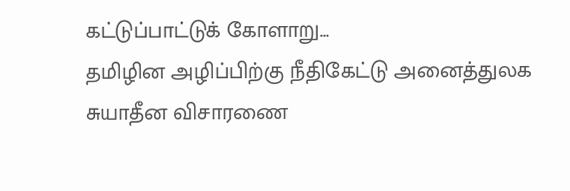கட்டுப்பாட்டுக் கோளாறு...
தமிழின அழிப்பிற்கு நீதிகேட்டு அனைத்துலக சுயாதீன விசாரணை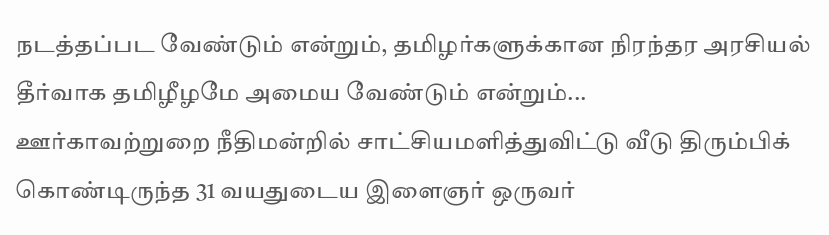நடத்தப்பட வேண்டும் என்றும், தமிழர்களுக்கான நிரந்தர அரசியல் தீர்வாக தமிழீழமே அமைய வேண்டும் என்றும்...
ஊர்காவற்றுறை நீதிமன்றில் சாட்சியமளித்துவிட்டு வீடு திரும்பிக் கொண்டிருந்த 31 வயதுடைய இளைஞர் ஒருவர்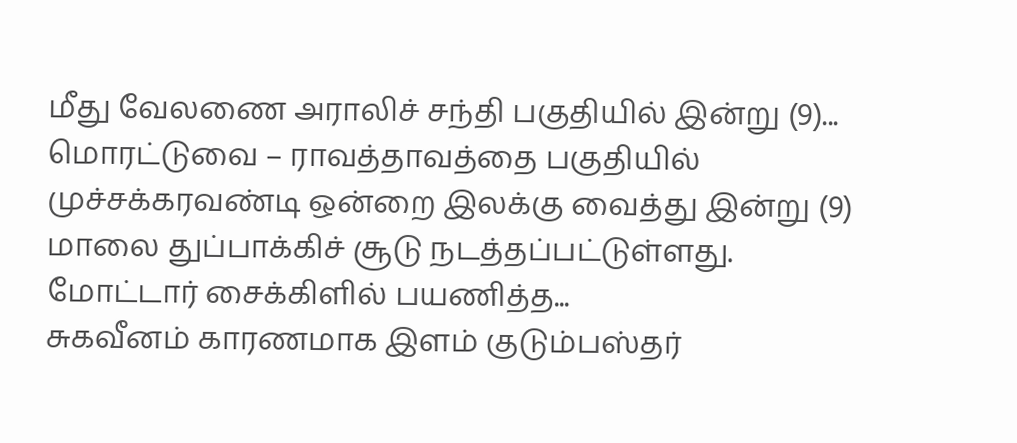மீது வேலணை அராலிச் சந்தி பகுதியில் இன்று (9)...
மொரட்டுவை – ராவத்தாவத்தை பகுதியில் முச்சக்கரவண்டி ஒன்றை இலக்கு வைத்து இன்று (9) மாலை துப்பாக்கிச் சூடு நடத்தப்பட்டுள்ளது. மோட்டார் சைக்கிளில் பயணித்த...
சுகவீனம் காரணமாக இளம் குடும்பஸ்தர்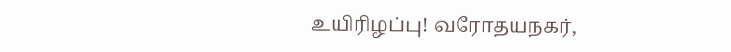உயிரிழப்பு! வரோதயநகர்,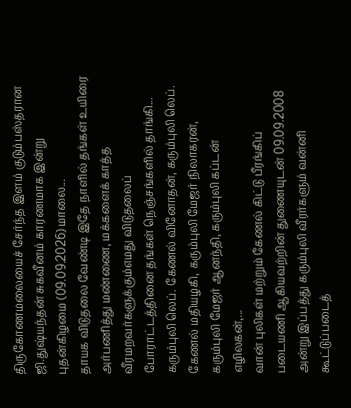திருகோணமலையைச் சேர்ந்த இளம் குடும்பஸ்தரான ஜி.துஷ்யந்தன் சுகவீனம் காரணமாக இன்று புதன்கிழமை (09.09.2026) மாலை...
தாயக விடுதலை வேண்டி இதே நாளில் தங்கள் உயிரை அர்பணித்து மண்ணை, மக்களைக் காத்த வீரமறவர்களுக்கும்எமது விடுதலைப் போராட்டத்தினை தங்கள் நெஞ்சங்களில் தாங்கி...
கரும்புலி லெப். கேணல் வினோதன், கரும்புலி லெப். கேணல் மதியழகி, கரும்புலி மேஜர் நிலாகரன், கரும்புலி மேஜர் ஆனந்தி, கரும்புலி கப்டன் எழிலகன்,...
வான் புலிகள் மற்றும் கேணல் கிட்டு பீரங்கிப் படையணி ஆகியவற்றின் துணையுடன் 09.09.2008 அன்று இப்பத்து கரும்புலி வீரர்களும் வன்னி கூட்டுப்படைத்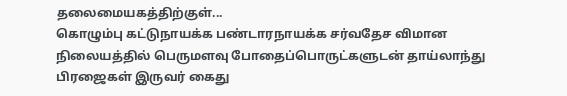தலைமையகத்திற்குள்...
கொழும்பு கட்டுநாயக்க பண்டாரநாயக்க சர்வதேச விமான நிலையத்தில் பெருமளவு போதைப்பொருட்களுடன் தாய்லாந்து பிரஜைகள் இருவர் கைது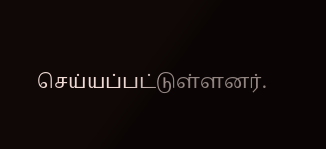செய்யப்பட்டுள்ளனர்.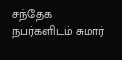சந்தேக நபர்களிடம் சுமார்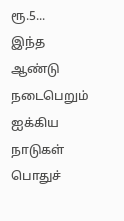ரூ.5...
இந்த ஆண்டு நடைபெறும் ஐக்கிய நாடுகள் பொதுச்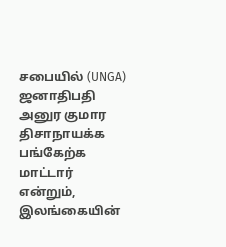சபையில் (UNGA) ஜனாதிபதி அனுர குமார திசாநாயக்க பங்கேற்க மாட்டார் என்றும், இலங்கையின்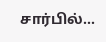சார்பில்...